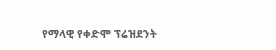የማላዊ የቀድሞ ፕሬዝደንት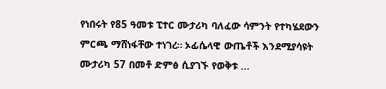የነበሩት የ85 ዓመቱ ፒተር ሙታሪካ ባለፈው ሳምንት የተካሄደውን ምርጫ ማሸነፋቸው ተነገረ። ኦፊሴላዊ ውጤቶች እንደሚያሳዩት ሙታሪካ 57 በመቶ ድምፅ ሲያገኙ የወቅቱ ...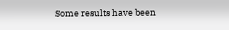Some results have been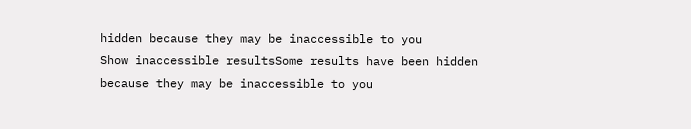hidden because they may be inaccessible to you
Show inaccessible resultsSome results have been hidden because they may be inaccessible to you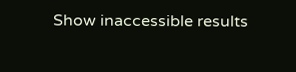Show inaccessible results